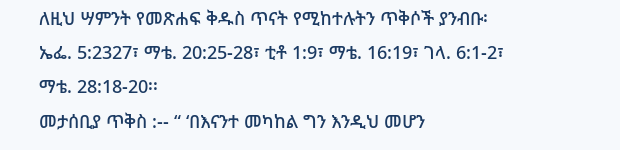ለዚህ ሣምንት የመጽሐፍ ቅዱስ ጥናት የሚከተሉትን ጥቅሶች ያንብቡ፡ ኤፌ. 5:2327፣ ማቴ. 20:25-28፣ ቲቶ 1:9፣ ማቴ. 16:19፣ ገላ. 6:1-2፣ ማቴ. 28:18-20፡፡
መታሰቢያ ጥቅስ :-- “ ‘በእናንተ መካከል ግን እንዲህ መሆን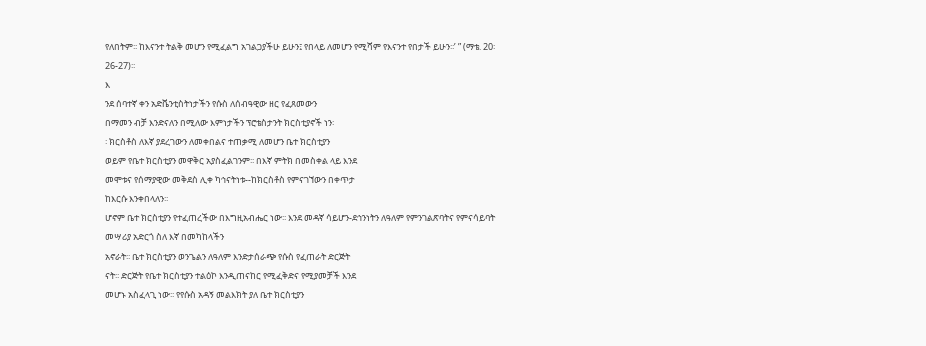የለበትም፡፡ ከእናንተ ትልቅ መሆን የሚፈልግ አገልጋያችሁ ይሁን፤ የበላይ ለመሆን የሚሻም የእናንተ የበታች ይሁን፡፡’ ” (ማቴ. 20፡26-27)፡፡
እ
ንደ ሰባተኛ ቀን አድቬንቲስትነታችን የሱስ ለሰብዓዊው ዘር የፈጸመውን
በማመን ብቻ እንድናለን በሚለው እምነታችን ፕሮቴስታንት ክርስቲያኖች ነን፡
፡ ክርስቶስ ለእኛ ያደረገውን ለመቀበልና ተጠቃሚ ለመሆን ቤተ ክርስቲያን
ወይም የቤተ ክርስቲያን መዋቅር አያስፈልገንም፡፡ በእኛ ምትክ በመስቀል ላይ እንደ
መሞቱና የሰማያዊው መቅደስ ሊቀ ካኅናትነቱ--ከክርስቶስ የምናገኘውን በቀጥታ
ከእርሱ እንቀበላለን፡፡
ሆኖም ቤተ ክርስቲያን የተፈጠረችው በእግዚአብሔር ነው፡፡ እንደ መዳኛ ሳይሆን-ደኅንነትን ለዓለም የምንገልጽባትና የምናሳይባት መሣሪያ አድርጎ ስለ እኛ በመካከላችን
አኖራት፡፡ ቤተ ክርስቲያን ወንጌልን ለዓለም እንድታሰራጭ የሱስ የፈጠራት ድርጅት
ናት፡፡ ድርጅት የቤተ ክርስቲያን ተልዕኮ እንዲጠናከር የሚፈቅድና የሚያመቻች እንደ
መሆኑ አስፈላጊ ነው፡፡ የየሱስ አዳኝ መልእክት ያለ ቤተ ክርስቲያን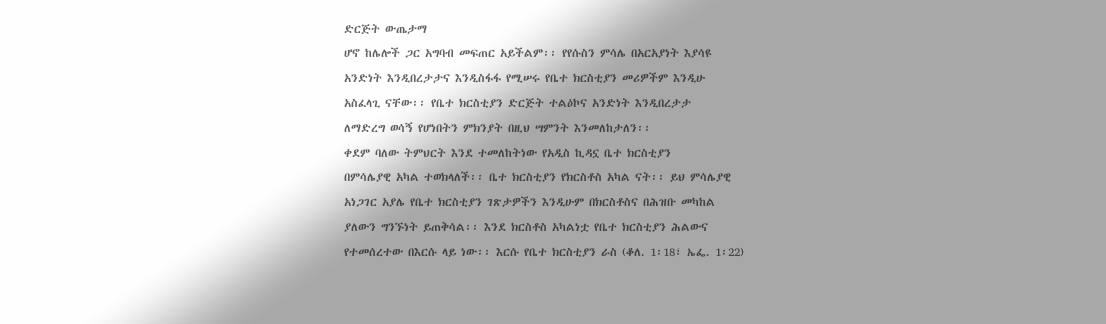ድርጅት ውጤታማ
ሆኖ ከሌሎች ጋር አግባብ መፍጠር አይችልም፡፡ የየሱስን ምሳሌ በአርአያነት እያሳዩ
አንድነት እንዲበረታታና እንዲስፋፋ የሚሠሩ የቤተ ክርስቲያን መሪዎችም እንዲሁ
አስፈላጊ ናቸው፡፡ የቤተ ክርስቲያን ድርጅት ተልዕኮና አንድነት እንዲበረታታ
ለማድረግ ወሳኝ የሆነበትን ምክንያት በዚህ ሣምንት እንመለከታለን፡፡
ቀደም ባለው ትምህርት እንደ ተመለከትነው የአዲስ ኪዳኗ ቤተ ክርስቲያን
በምሳሌያዊ አካል ተወክላለች፡፡ ቤተ ክርስቲያን የክርስቶስ አካል ናት፡፡ ይህ ምሳሌያዊ
አነጋገር አያሌ የቤተ ክርስቲያን ገጽታዎችን እንዲሁም በክርስቶስና በሕዝቡ መካከል
ያለውን ግንኙነት ይጠቅሳል፡፡ እንደ ክርስቶስ አካልነቷ የቤተ ክርስቲያን ሕልውና
የተመሰረተው በእርሱ ላይ ነው፡፡ እርሱ የቤተ ክርስቲያን ራስ (ቆለ. 1፡18፣ ኤፌ. 1፡22)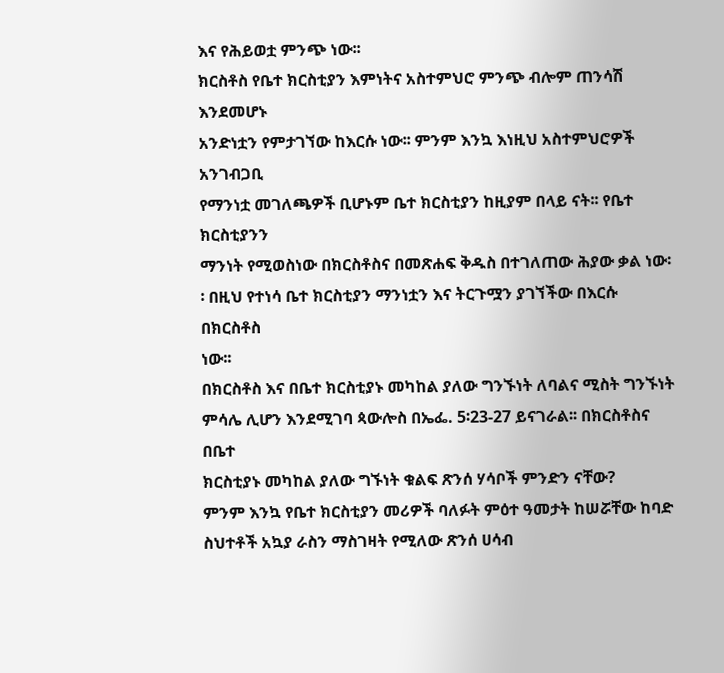እና የሕይወቷ ምንጭ ነው፡፡
ክርስቶስ የቤተ ክርስቲያን እምነትና አስተምህሮ ምንጭ ብሎም ጠንሳሽ እንደመሆኑ
አንድነቷን የምታገኘው ከእርሱ ነው፡፡ ምንም እንኳ እነዚህ አስተምህሮዎች አንገብጋቢ
የማንነቷ መገለጫዎች ቢሆኑም ቤተ ክርስቲያን ከዚያም በላይ ናት፡፡ የቤተ ክርስቲያንን
ማንነት የሚወስነው በክርስቶስና በመጽሐፍ ቅዱስ በተገለጠው ሕያው ቃል ነው፡
፡ በዚህ የተነሳ ቤተ ክርስቲያን ማንነቷን እና ትርጉሟን ያገኘችው በእርሱ በክርስቶስ
ነው፡፡
በክርስቶስ እና በቤተ ክርስቲያኑ መካከል ያለው ግንኙነት ለባልና ሚስት ግንኙነት
ምሳሌ ሊሆን እንደሚገባ ጳውሎስ በኤፌ. 5፡23-27 ይናገራል፡፡ በክርስቶስና በቤተ
ክርስቲያኑ መካከል ያለው ግኙነት ቁልፍ ጽንሰ ሃሳቦች ምንድን ናቸው?
ምንም እንኳ የቤተ ክርስቲያን መሪዎች ባለፉት ምዕተ ዓመታት ከሠሯቸው ከባድ
ስህተቶች አኳያ ራስን ማስገዛት የሚለው ጽንሰ ሀሳብ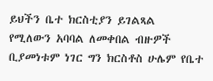ይህችን ቤተ ክርስቲያን ይገልጻል
የሚለውን አባባል ለመቀበል ብዙዎች ቢያመነቱም ነገር ግን ክርስቶስ ሁሌም የቤተ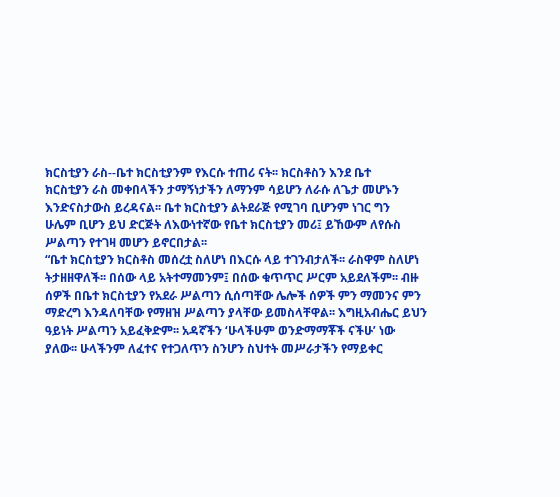ክርስቲያን ራስ--ቤተ ክርስቲያንም የእርሱ ተጠሪ ናት፡፡ ክርስቶስን እንደ ቤተ
ክርስቲያን ራስ መቀበላችን ታማኝነታችን ለማንም ሳይሆን ለራሱ ለጌታ መሆኑን
እንድናስታውስ ይረዳናል፡፡ ቤተ ክርስቲያን ልትደራጅ የሚገባ ቢሆንም ነገር ግን
ሁሌም ቢሆን ይህ ድርጅት ለእውነተኛው የቤተ ክርስቲያን መሪ፤ ይኸውም ለየሱስ
ሥልጣን የተገዛ መሆን ይኖርበታል፡፡
“ቤተ ክርስቲያን ክርስቶስ መሰረቷ ስለሆነ በእርሱ ላይ ተገንብታለች፡፡ ራስዋም ስለሆነ
ትታዘዘዋለች፡፡ በሰው ላይ አትተማመንም፤ በሰው ቁጥጥር ሥርም አይደለችም፡፡ ብዙ
ሰዎች በቤተ ክርስቲያን የአደራ ሥልጣን ሲሰጣቸው ሌሎች ሰዎች ምን ማመንና ምን
ማድረግ እንዳለባቸው የማዘዝ ሥልጣን ያላቸው ይመስላቸዋል፡፡ እግዚአብሔር ይህን
ዓይነት ሥልጣን አይፈቅድም፡፡ አዳኛችን ‘ሁላችሁም ወንድማማቾች ናችሁ’ ነው
ያለው፡፡ ሁላችንም ለፈተና የተጋለጥን ስንሆን ስህተት መሥራታችን የማይቀር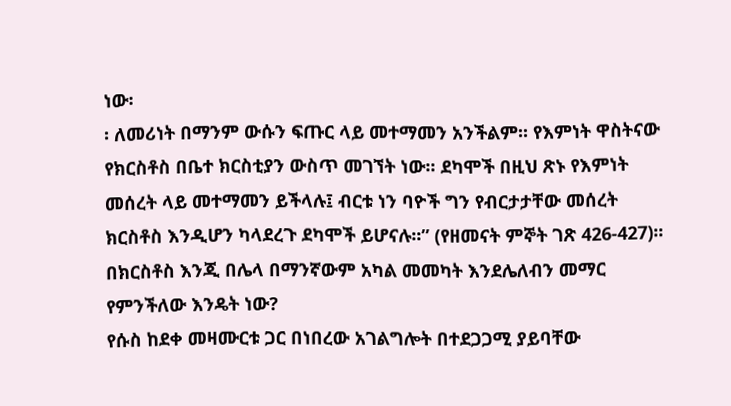ነው፡
፡ ለመሪነት በማንም ውሱን ፍጡር ላይ መተማመን አንችልም፡፡ የእምነት ዋስትናው
የክርስቶስ በቤተ ክርስቲያን ውስጥ መገኘት ነው፡፡ ደካሞች በዚህ ጽኑ የእምነት
መሰረት ላይ መተማመን ይችላሉ፤ ብርቱ ነን ባዮች ግን የብርታታቸው መሰረት
ክርስቶስ እንዲሆን ካላደረጉ ደካሞች ይሆናሉ፡፡” (የዘመናት ምኞት ገጽ 426-427)፡፡
በክርስቶስ እንጂ በሌላ በማንኛውም አካል መመካት እንደሌለብን መማር
የምንችለው እንዴት ነው?
የሱስ ከደቀ መዛሙርቱ ጋር በነበረው አገልግሎት በተደጋጋሚ ያይባቸው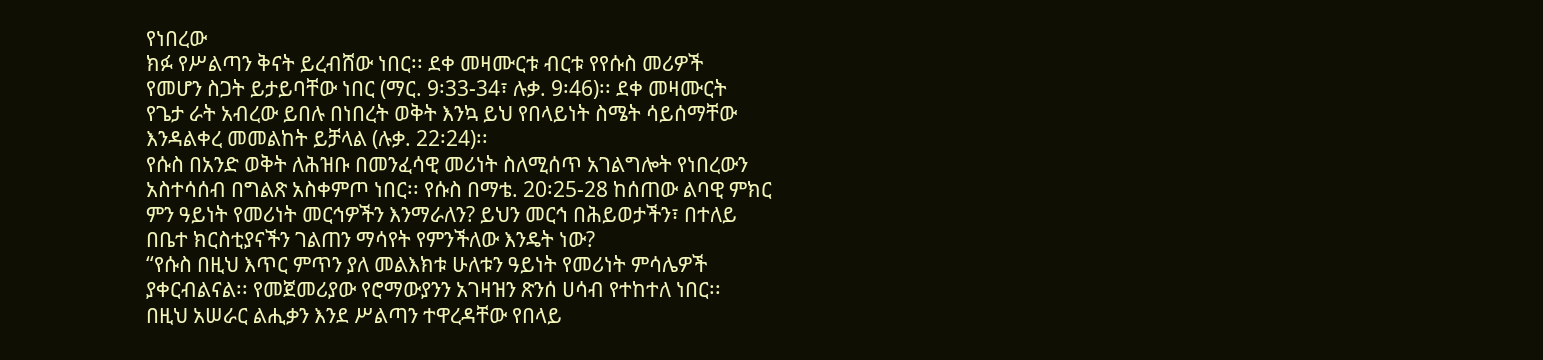የነበረው
ክፉ የሥልጣን ቅናት ይረብሸው ነበር፡፡ ደቀ መዛሙርቱ ብርቱ የየሱስ መሪዎች
የመሆን ስጋት ይታይባቸው ነበር (ማር. 9፡33-34፣ ሉቃ. 9፡46)፡፡ ደቀ መዛሙርት
የጌታ ራት አብረው ይበሉ በነበረት ወቅት እንኳ ይህ የበላይነት ስሜት ሳይሰማቸው
እንዳልቀረ መመልከት ይቻላል (ሉቃ. 22፡24)፡፡
የሱስ በአንድ ወቅት ለሕዝቡ በመንፈሳዊ መሪነት ስለሚሰጥ አገልግሎት የነበረውን
አስተሳሰብ በግልጽ አስቀምጦ ነበር፡፡ የሱስ በማቴ. 20፡25-28 ከሰጠው ልባዊ ምክር
ምን ዓይነት የመሪነት መርኅዎችን እንማራለን? ይህን መርኅ በሕይወታችን፣ በተለይ
በቤተ ክርስቲያናችን ገልጠን ማሳየት የምንችለው እንዴት ነው?
“የሱስ በዚህ እጥር ምጥን ያለ መልእክቱ ሁለቱን ዓይነት የመሪነት ምሳሌዎች
ያቀርብልናል፡፡ የመጀመሪያው የሮማውያንን አገዛዝን ጽንሰ ሀሳብ የተከተለ ነበር፡፡
በዚህ አሠራር ልሒቃን እንደ ሥልጣን ተዋረዳቸው የበላይ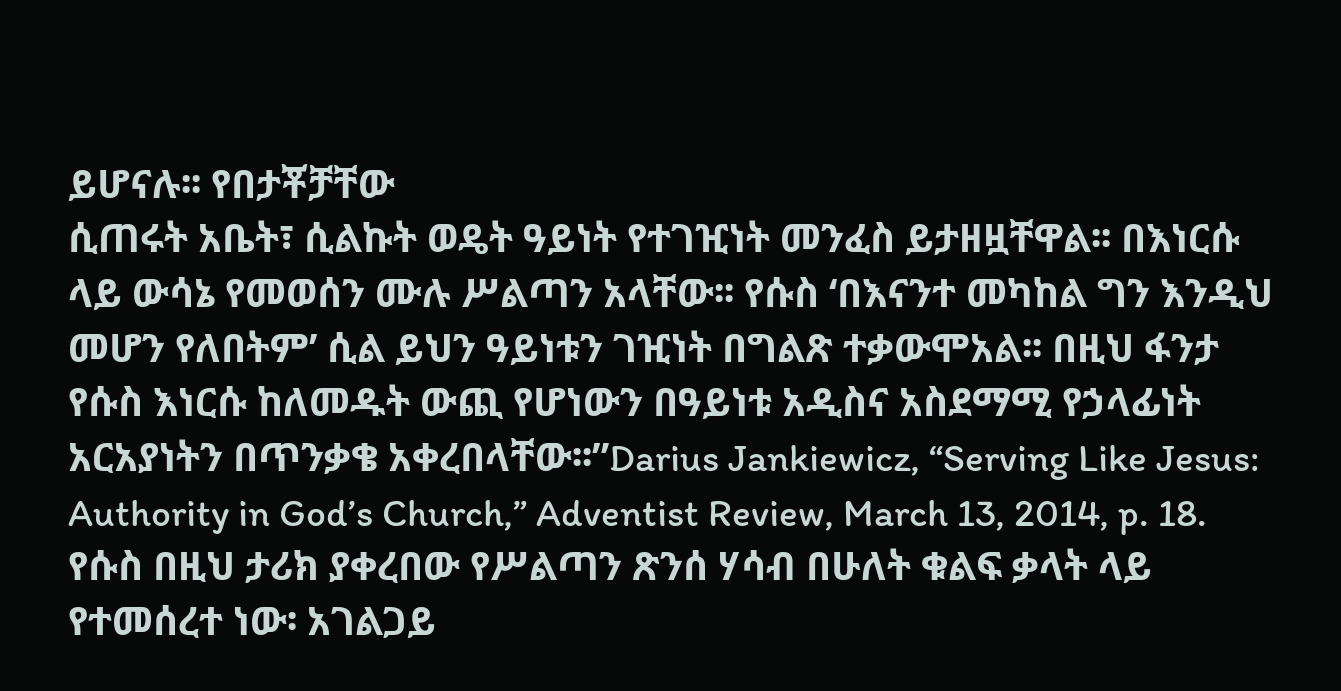ይሆናሉ፡፡ የበታቾቻቸው
ሲጠሩት አቤት፣ ሲልኩት ወዴት ዓይነት የተገዢነት መንፈስ ይታዘዟቸዋል፡፡ በእነርሱ
ላይ ውሳኔ የመወሰን ሙሉ ሥልጣን አላቸው፡፡ የሱስ ‘በእናንተ መካከል ግን እንዲህ
መሆን የለበትም’ ሲል ይህን ዓይነቱን ገዢነት በግልጽ ተቃውሞአል፡፡ በዚህ ፋንታ
የሱስ እነርሱ ከለመዱት ውጪ የሆነውን በዓይነቱ አዲስና አስደማሚ የኃላፊነት
አርአያነትን በጥንቃቄ አቀረበላቸው፡፡”Darius Jankiewicz, “Serving Like Jesus:
Authority in God’s Church,” Adventist Review, March 13, 2014, p. 18.
የሱስ በዚህ ታሪክ ያቀረበው የሥልጣን ጽንሰ ሃሳብ በሁለት ቁልፍ ቃላት ላይ
የተመሰረተ ነው፡ አገልጋይ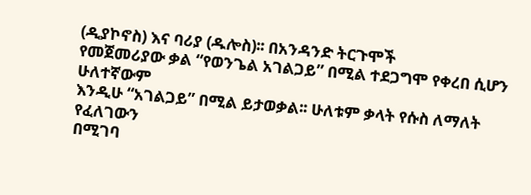(ዲያኮኖስ) እና ባሪያ (ዱሎስ)፡፡ በአንዳንድ ትርጉሞች
የመጀመሪያው ቃል “የወንጌል አገልጋይ” በሚል ተደጋግሞ የቀረበ ሲሆን ሁለተኛውም
እንዲሁ “አገልጋይ” በሚል ይታወቃል፡፡ ሁለቱም ቃላት የሱስ ለማለት የፈለገውን
በሚገባ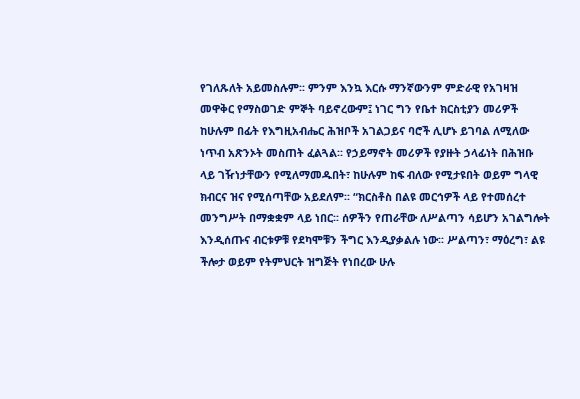የገለጹለት አይመስሉም፡፡ ምንም እንኳ እርሱ ማንኛውንም ምድራዊ የአገዛዝ
መዋቅር የማስወገድ ምኞት ባይኖረውም፤ ነገር ግን የቤተ ክርስቲያን መሪዎች
ከሁሉም በፊት የእግዚአብሔር ሕዝቦች አገልጋይና ባሮች ሊሆኑ ይገባል ለሚለው
ነጥብ አጽንኦት መስጠት ፈልጓል፡፡ የኃይማኖት መሪዎች የያዙት ኃላፊነት በሕዝቡ
ላይ ገዥነታቸውን የሚለማመዱበት፣ ከሁሉም ከፍ ብለው የሚታዩበት ወይም ግላዊ
ክብርና ዝና የሚሰጣቸው አይደለም፡፡ “ክርስቶስ በልዩ መርኅዎች ላይ የተመሰረተ
መንግሥት በማቋቋም ላይ ነበር፡፡ ሰዎችን የጠራቸው ለሥልጣን ሳይሆን አገልግሎት
እንዲሰጡና ብርቱዎቹ የደካሞቹን ችግር እንዲያቃልሉ ነው፡፡ ሥልጣን፣ ማዕረግ፣ ልዩ
ችሎታ ወይም የትምህርት ዝግጅት የነበረው ሁሉ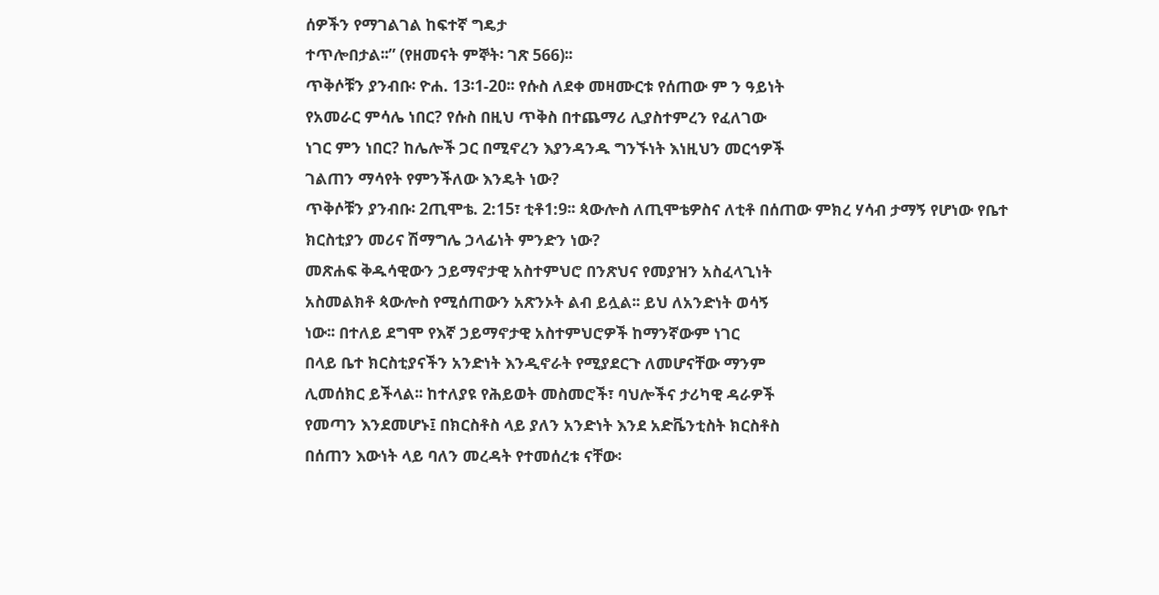ሰዎችን የማገልገል ከፍተኛ ግዴታ
ተጥሎበታል፡፡” (የዘመናት ምኞት፡ ገጽ 566)፡፡
ጥቅሶቹን ያንብቡ፡ ዮሐ. 13፡1-20፡፡ የሱስ ለደቀ መዛሙርቱ የሰጠው ም ን ዓይነት
የአመራር ምሳሌ ነበር? የሱስ በዚህ ጥቅስ በተጨማሪ ሊያስተምረን የፈለገው
ነገር ምን ነበር? ከሌሎች ጋር በሚኖረን እያንዳንዱ ግንኙነት እነዚህን መርኅዎች
ገልጠን ማሳየት የምንችለው እንዴት ነው?
ጥቅሶቹን ያንብቡ፡ 2ጢሞቴ. 2:15፣ ቲቶ1:9፡፡ ጳውሎስ ለጢሞቴዎስና ለቲቶ በሰጠው ምክረ ሃሳብ ታማኝ የሆነው የቤተ ክርስቲያን መሪና ሽማግሌ ኃላፊነት ምንድን ነው?
መጽሐፍ ቅዱሳዊውን ኃይማኖታዊ አስተምህሮ በንጽህና የመያዝን አስፈላጊነት
አስመልክቶ ጳውሎስ የሚሰጠውን አጽንኦት ልብ ይሏል፡፡ ይህ ለአንድነት ወሳኝ
ነው፡፡ በተለይ ደግሞ የእኛ ኃይማኖታዊ አስተምህሮዎች ከማንኛውም ነገር
በላይ ቤተ ክርስቲያናችን አንድነት እንዲኖራት የሚያደርጉ ለመሆናቸው ማንም
ሊመሰክር ይችላል፡፡ ከተለያዩ የሕይወት መስመሮች፣ ባህሎችና ታሪካዊ ዳራዎች
የመጣን እንደመሆኑ፤ በክርስቶስ ላይ ያለን አንድነት እንደ አድቬንቲስት ክርስቶስ
በሰጠን እውነት ላይ ባለን መረዳት የተመሰረቱ ናቸው፡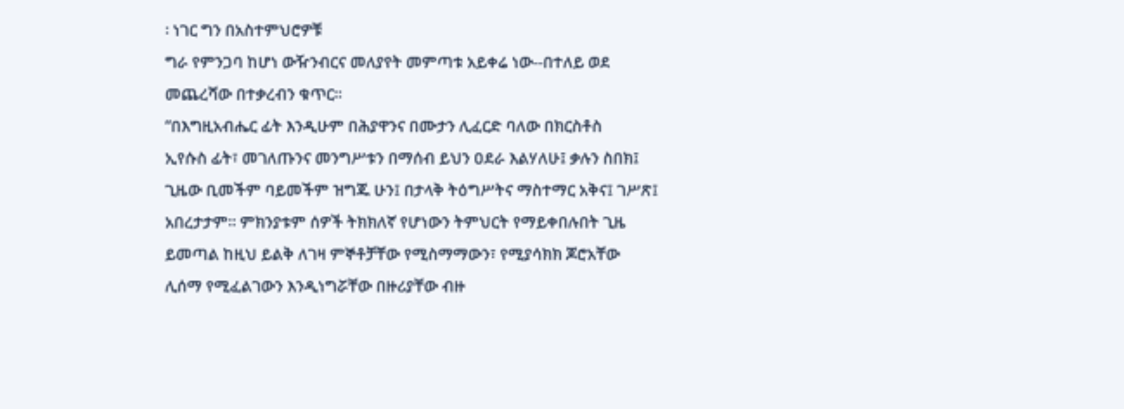፡ ነገር ግን በአስተምህሮዎቹ
ግራ የምንጋባ ከሆነ ውዥንብርና መለያየት መምጣቱ አይቀሬ ነው--በተለይ ወደ
መጨረሻው በተቃረብን ቁጥር፡፡
“በእግዚአብሔር ፊት እንዲሁም በሕያዋንና በሙታን ሊፈርድ ባለው በክርስቶስ
ኢየሱስ ፊት፣ መገለጡንና መንግሥቱን በማሰብ ይህን ዐደራ እልሃለሁ፤ ቃሉን ስበክ፤
ጊዜው ቢመችም ባይመችም ዝግጁ ሁን፤ በታላቅ ትዕግሥትና ማስተማር አቅና፤ ገሥጽ፤
አበረታታም፡፡ ምክንያቱም ሰዎች ትክክለኛ የሆነውን ትምህርት የማይቀበሉበት ጊዜ
ይመጣል ከዚህ ይልቅ ለገዛ ምኞቶቻቸው የሚስማማውን፣ የሚያሳክክ ጆሮአቸው
ሊሰማ የሚፈልገውን እንዲነግሯቸው በዙሪያቸው ብዙ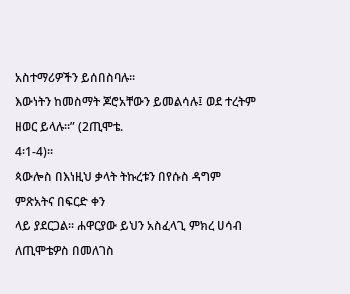አስተማሪዎችን ይሰበስባሉ፡፡
እውነትን ከመስማት ጆሮአቸውን ይመልሳሉ፤ ወደ ተረትም ዘወር ይላሉ፡፡” (2ጢሞቴ.
4፡1-4)፡፡
ጳውሎስ በእነዚህ ቃላት ትኩረቱን በየሱስ ዳግም ምጽአትና በፍርድ ቀን
ላይ ያደርጋል፡፡ ሐዋርያው ይህን አስፈላጊ ምክረ ሀሳብ ለጢሞቴዎስ በመለገስ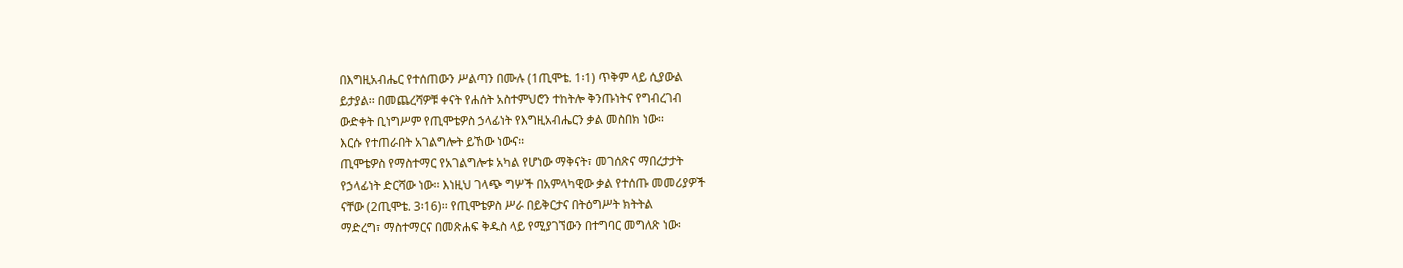በእግዚአብሔር የተሰጠውን ሥልጣን በሙሉ (1ጢሞቴ. 1፡1) ጥቅም ላይ ሲያውል
ይታያል፡፡ በመጨረሻዎቹ ቀናት የሐሰት አስተምህሮን ተከትሎ ቅንጡነትና የግብረገብ
ውድቀት ቢነግሥም የጢሞቴዎስ ኃላፊነት የእግዚአብሔርን ቃል መስበክ ነው፡፡
እርሱ የተጠራበት አገልግሎት ይኸው ነውና፡፡
ጢሞቴዎስ የማስተማር የአገልግሎቱ አካል የሆነው ማቅናት፣ መገሰጽና ማበረታታት
የኃላፊነት ድርሻው ነው፡፡ እነዚህ ገላጭ ግሦች በአምላካዊው ቃል የተሰጡ መመሪያዎች
ናቸው (2ጢሞቴ. 3፡16)፡፡ የጢሞቴዎስ ሥራ በይቅርታና በትዕግሥት ክትትል
ማድረግ፣ ማስተማርና በመጽሐፍ ቅዱስ ላይ የሚያገኘውን በተግባር መግለጽ ነው፡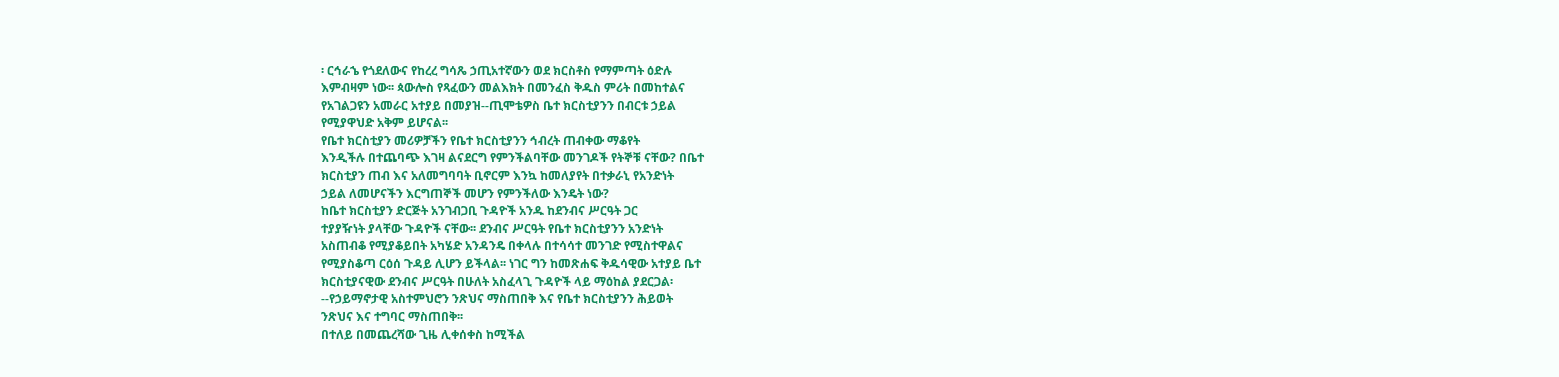፡ ርኅራኄ የጎደለውና የከረረ ግሳጼ ኃጢአተኛውን ወደ ክርስቶስ የማምጣት ዕድሉ
እምብዛም ነው፡፡ ጳውሎስ የጻፈውን መልእክት በመንፈስ ቅዱስ ምሪት በመከተልና
የአገልጋዩን አመራር አተያይ በመያዝ--ጢሞቴዎስ ቤተ ክርስቲያንን በብርቱ ኃይል
የሚያዋህድ አቅም ይሆናል፡፡
የቤተ ክርስቲያን መሪዎቻችን የቤተ ክርስቲያንን ኅብረት ጠብቀው ማቆየት
እንዲችሉ በተጨባጭ እገዛ ልናደርግ የምንችልባቸው መንገዶች የትኞቹ ናቸው? በቤተ
ክርስቲያን ጠብ እና አለመግባባት ቢኖርም እንኳ ከመለያየት በተቃራኒ የአንድነት
ኃይል ለመሆናችን እርግጠኞች መሆን የምንችለው እንዴት ነው?
ከቤተ ክርስቲያን ድርጅት አንገብጋቢ ጉዳዮች አንዱ ከደንብና ሥርዓት ጋር
ተያያዥነት ያላቸው ጉዳዮች ናቸው፡፡ ደንብና ሥርዓት የቤተ ክርስቲያንን አንድነት
አስጠብቆ የሚያቆይበት አካሄድ አንዳንዴ በቀላሉ በተሳሳተ መንገድ የሚስተዋልና
የሚያስቆጣ ርዕሰ ጉዳይ ሊሆን ይችላል፡፡ ነገር ግን ከመጽሐፍ ቅዱሳዊው አተያይ ቤተ
ክርስቲያናዊው ደንብና ሥርዓት በሁለት አስፈላጊ ጉዳዮች ላይ ማዕከል ያደርጋል፡
--የኃይማኖታዊ አስተምህሮን ንጽህና ማስጠበቅ እና የቤተ ክርስቲያንን ሕይወት
ንጽህና እና ተግባር ማስጠበቅ፡፡
በተለይ በመጨረሻው ጊዜ ሊቀሰቀስ ከሚችል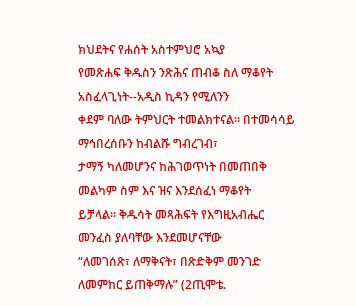ክህደትና የሐሰት አስተምህሮ አኳያ
የመጽሐፍ ቅዱስን ንጽሕና ጠብቆ ስለ ማቆየት አስፈላጊነት--አዲስ ኪዳን የሚለንን
ቀደም ባለው ትምህርት ተመልክተናል፡፡ በተመሳሳይ ማኅበረሰቡን ከብልሹ ግብረገብ፣
ታማኝ ካለመሆንና ከሕገወጥነት በመጠበቅ መልካም ስም እና ዝና እንደሰፈነ ማቆየት
ይቻላል፡፡ ቅዱሳት መጻሕፍት የእግዚአብሔር መንፈስ ያለባቸው እንደመሆናቸው
“ለመገሰጽ፣ ለማቅናት፣ በጽድቅም መንገድ ለመምከር ይጠቅማሉ” (2ጢሞቴ.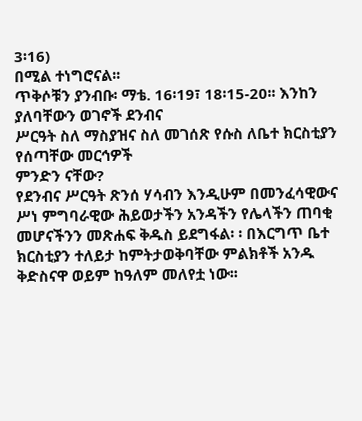3፡16)
በሚል ተነግሮናል፡፡
ጥቅሶቹን ያንብቡ፡ ማቴ. 16፡19፣ 18፡15-20፡፡ እንከን ያለባቸውን ወገኖች ደንብና
ሥርዓት ስለ ማስያዝና ስለ መገሰጽ የሱስ ለቤተ ክርስቲያን የሰጣቸው መርኅዎች
ምንድን ናቸው?
የደንብና ሥርዓት ጽንሰ ሃሳብን እንዲሁም በመንፈሳዊውና ሥነ ምግባራዊው ሕይወታችን አንዳችን የሌላችን ጠባቂ መሆናችንን መጽሐፍ ቅዱስ ይደግፋል፡ ፡ በእርግጥ ቤተ ክርስቲያን ተለይታ ከምትታወቅባቸው ምልክቶች አንዱ ቅድስናዋ ወይም ከዓለም መለየቷ ነው፡፡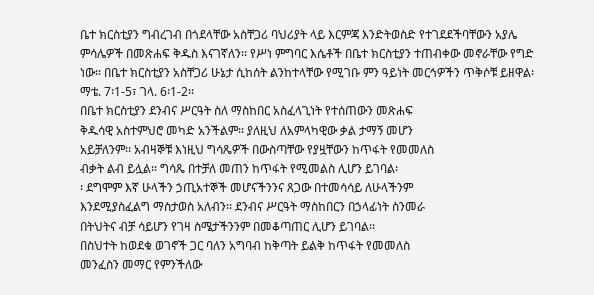ቤተ ክርስቲያን ግብረገብ በጎደላቸው አስቸጋሪ ባህሪያት ላይ እርምጃ እንድትወስድ የተገደደችባቸውን አያሌ ምሳሌዎች በመጽሐፍ ቅዱስ እናገኛለን፡፡ የሥነ ምግባር እሴቶች በቤተ ክርስቲያን ተጠብቀው መኖራቸው የግድ ነው፡፡ በቤተ ክርስቲያን አስቸጋሪ ሁኔታ ሲከሰት ልንከተላቸው የሚገቡ ምን ዓይነት መርኅዎችን ጥቅሶቹ ይዘዋል፡ ማቴ. 7፡1-5፣ ገላ. 6፡1-2፡፡
በቤተ ክርስቲያን ደንብና ሥርዓት ስለ ማስከበር አስፈላጊነት የተሰጠውን መጽሐፍ
ቅዱሳዊ አስተምህሮ መካድ አንችልም፡፡ ያለዚህ ለአምላካዊው ቃል ታማኝ መሆን
አይቻለንም፡፡ አብዛኞቹ እነዚህ ግሳጼዎች በውስጣቸው የያዟቸውን ከጥፋት የመመለስ
ብቃት ልብ ይሏል፡፡ ግሳጼ በተቻለ መጠን ከጥፋት የሚመልስ ሊሆን ይገባል፡
፡ ደግሞም እኛ ሁላችን ኃጢአተኞች መሆናችንንና ጸጋው በተመሳሳይ ለሁላችንም
እንደሚያስፈልግ ማስታወስ አለብን፡፡ ደንብና ሥርዓት ማስከበርን በኃላፊነት ስንመራ
በትህትና ብቻ ሳይሆን የገዛ ስሜታችንንም በመቆጣጠር ሊሆን ይገባል፡፡
በስህተት ከወደቁ ወገኖች ጋር ባለን አግባብ ከቅጣት ይልቅ ከጥፋት የመመለስ
መንፈስን መማር የምንችለው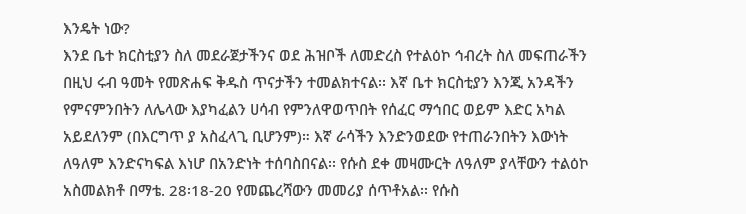እንዴት ነው?
እንደ ቤተ ክርስቲያን ስለ መደራጀታችንና ወደ ሕዝቦች ለመድረስ የተልዕኮ ኅብረት ስለ መፍጠራችን በዚህ ሩብ ዓመት የመጽሐፍ ቅዱስ ጥናታችን ተመልክተናል፡፡ እኛ ቤተ ክርስቲያን እንጂ አንዳችን የምናምንበትን ለሌላው እያካፈልን ሀሳብ የምንለዋወጥበት የሰፈር ማኅበር ወይም እድር አካል አይደለንም (በእርግጥ ያ አስፈላጊ ቢሆንም)። እኛ ራሳችን እንድንወደው የተጠራንበትን እውነት ለዓለም እንድናካፍል እነሆ በአንድነት ተሰባስበናል፡፡ የሱስ ደቀ መዛሙርት ለዓለም ያላቸውን ተልዕኮ አስመልክቶ በማቴ. 28፡18-20 የመጨረሻውን መመሪያ ሰጥቶአል፡፡ የሱስ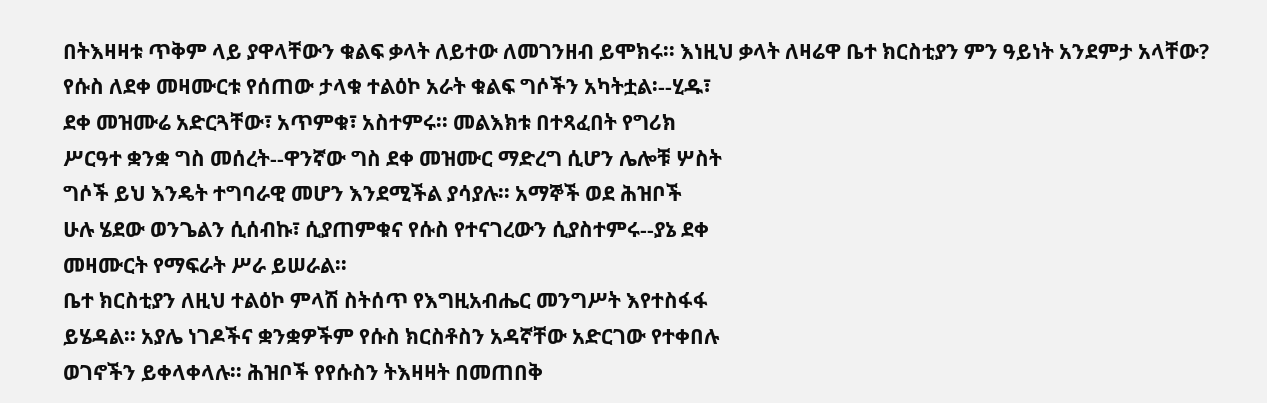በትእዛዛቱ ጥቅም ላይ ያዋላቸውን ቁልፍ ቃላት ለይተው ለመገንዘብ ይሞክሩ፡፡ እነዚህ ቃላት ለዛሬዋ ቤተ ክርስቲያን ምን ዓይነት አንደምታ አላቸው?
የሱስ ለደቀ መዛሙርቱ የሰጠው ታላቁ ተልዕኮ አራት ቁልፍ ግሶችን አካትቷል፡--ሂዱ፣
ደቀ መዝሙሬ አድርጓቸው፣ አጥምቁ፣ አስተምሩ፡፡ መልእክቱ በተጻፈበት የግሪክ
ሥርዓተ ቋንቋ ግስ መሰረት--ዋንኛው ግስ ደቀ መዝሙር ማድረግ ሲሆን ሌሎቹ ሦስት
ግሶች ይህ እንዴት ተግባራዊ መሆን እንደሚችል ያሳያሉ፡፡ አማኞች ወደ ሕዝቦች
ሁሉ ሄደው ወንጌልን ሲሰብኩ፣ ሲያጠምቁና የሱስ የተናገረውን ሲያስተምሩ--ያኔ ደቀ
መዛሙርት የማፍራት ሥራ ይሠራል፡፡
ቤተ ክርስቲያን ለዚህ ተልዕኮ ምላሽ ስትሰጥ የእግዚአብሔር መንግሥት እየተስፋፋ
ይሄዳል፡፡ አያሌ ነገዶችና ቋንቋዎችም የሱስ ክርስቶስን አዳኛቸው አድርገው የተቀበሉ
ወገኖችን ይቀላቀላሉ፡፡ ሕዝቦች የየሱስን ትእዛዛት በመጠበቅ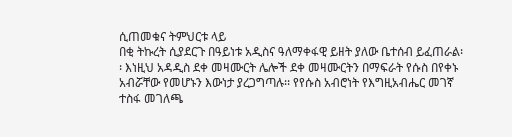ሲጠመቁና ትምህርቱ ላይ
በቂ ትኩረት ሲያደርጉ በዓይነቱ አዲስና ዓለማቀፋዊ ይዘት ያለው ቤተሰብ ይፈጠራል፡
፡ እነዚህ አዳዲስ ደቀ መዛሙርት ሌሎች ደቀ መዛሙርትን በማፍራት የሱስ በየቀኑ
አብሯቸው የመሆኑን እውነታ ያረጋግጣሉ፡፡ የየሱስ አብሮነት የእግዚአብሔር መገኛ
ተስፋ መገለጫ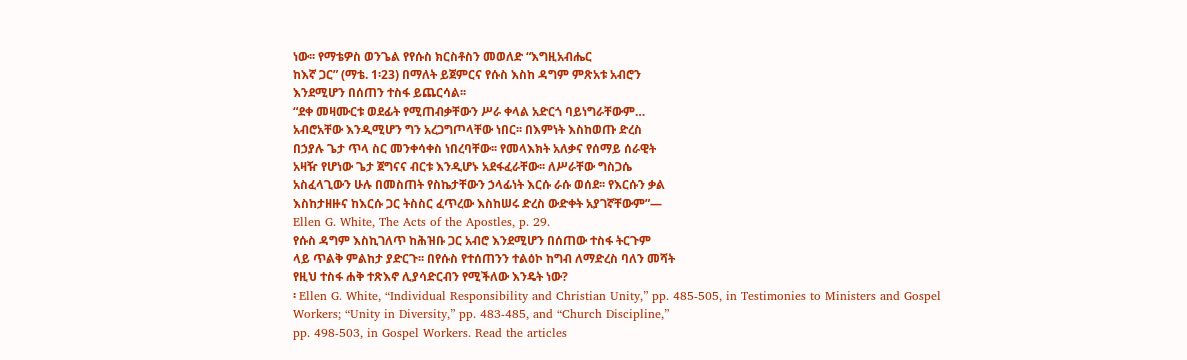ነው፡፡ የማቴዎስ ወንጌል የየሱስ ክርስቶስን መወለድ “እግዚአብሔር
ከእኛ ጋር” (ማቴ. 1፡23) በማለት ይጀምርና የሱስ እስከ ዳግም ምጽአቱ አብሮን
እንደሚሆን በሰጠን ተስፋ ይጨርሳል፡፡
“ደቀ መዛሙርቱ ወደፊት የሚጠብቃቸውን ሥራ ቀላል አድርጎ ባይነግራቸውም…
አብሮአቸው እንዲሚሆን ግን አረጋግጦላቸው ነበር፡፡ በእምነት እስከወጡ ድረስ
በኃያሉ ጌታ ጥላ ስር መንቀሳቀስ ነበረባቸው፡፡ የመላእክት አለቃና የሰማይ ሰራዊት
አዛዥ የሆነው ጌታ ጀግናና ብርቱ እንዲሆኑ አደፋፈራቸው፡፡ ለሥራቸው ግስጋሴ
አስፈላጊውን ሁሉ በመስጠት የስኬታቸውን ኃላፊነት እርሱ ራሱ ወሰደ፡፡ የእርሱን ቃል
እስከታዘዙና ከእርሱ ጋር ትስስር ፈጥረው እስከሠሩ ድረስ ውድቀት አያገኛቸውም”—
Ellen G. White, The Acts of the Apostles, p. 29.
የሱስ ዳግም እስኪገለጥ ከሕዝቡ ጋር አብሮ እንደሚሆን በሰጠው ተስፋ ትርጉም
ላይ ጥልቅ ምልከታ ያድርጉ፡፡ በየሱስ የተሰጠንን ተልዕኮ ከግብ ለማድረስ ባለን መሻት
የዚህ ተስፋ ሐቅ ተጽእኖ ሊያሳድርብን የሚችለው እንዴት ነው?
፡ Ellen G. White, “Individual Responsibility and Christian Unity,” pp. 485-505, in Testimonies to Ministers and Gospel
Workers; “Unity in Diversity,” pp. 483-485, and “Church Discipline,”
pp. 498-503, in Gospel Workers. Read the articles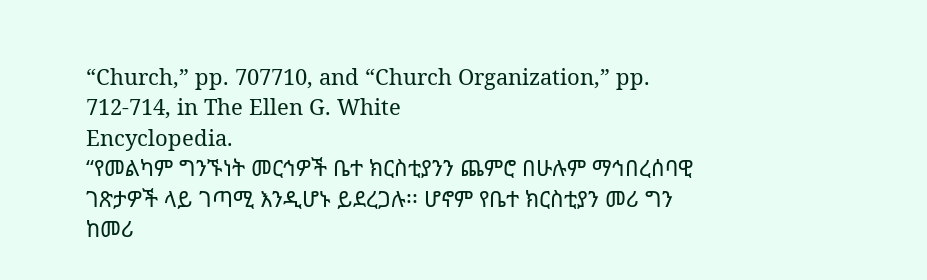“Church,” pp. 707710, and “Church Organization,” pp. 712-714, in The Ellen G. White
Encyclopedia.
“የመልካም ግንኙነት መርኅዎች ቤተ ክርስቲያንን ጨምሮ በሁሉም ማኅበረሰባዊ
ገጽታዎች ላይ ገጣሚ እንዲሆኑ ይደረጋሉ፡፡ ሆኖም የቤተ ክርስቲያን መሪ ግን
ከመሪ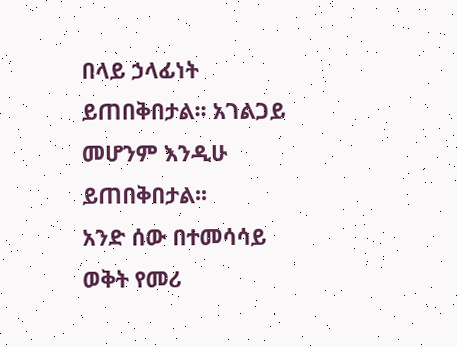በላይ ኃላፊነት ይጠበቅበታል፡፡ አገልጋይ መሆንም እንዲሁ ይጠበቅበታል፡፡
አንድ ሰው በተመሳሳይ ወቅት የመሪ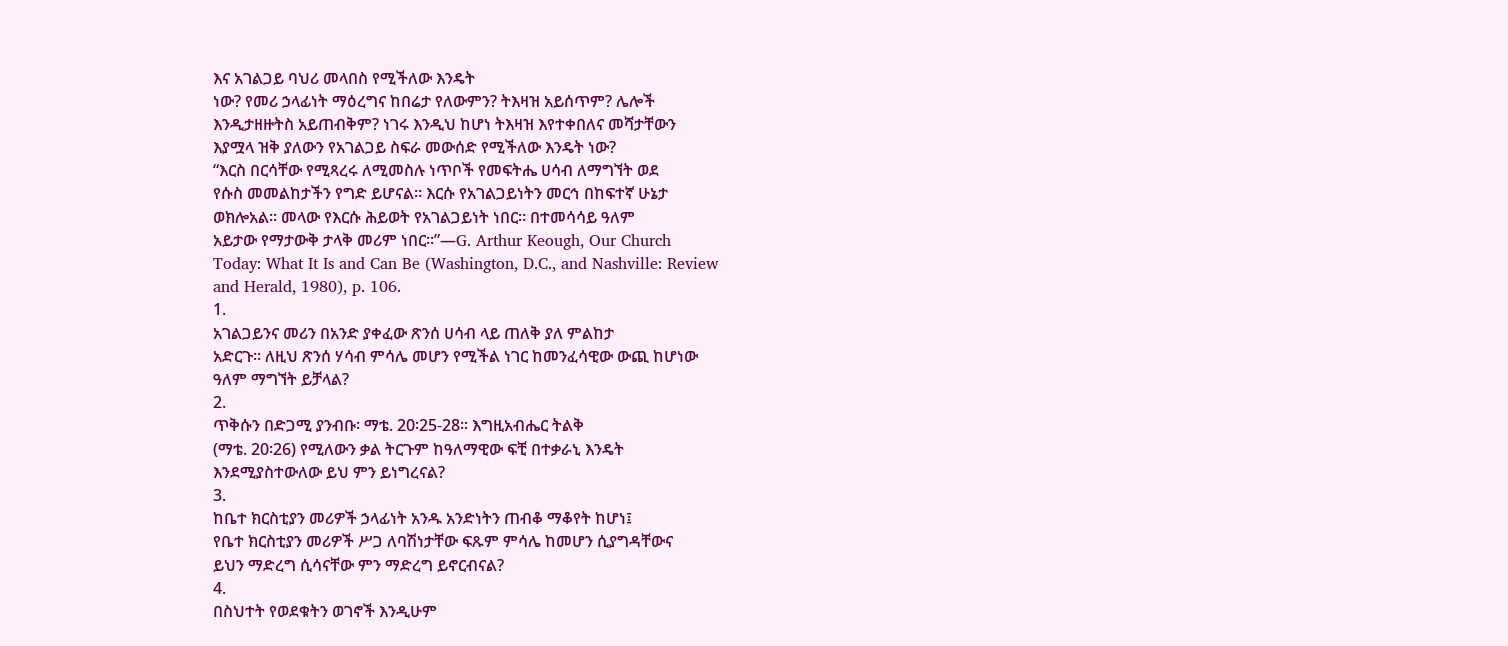እና አገልጋይ ባህሪ መላበስ የሚችለው እንዴት
ነው? የመሪ ኃላፊነት ማዕረግና ከበሬታ የለውምን? ትእዛዝ አይሰጥም? ሌሎች
እንዲታዘዙትስ አይጠብቅም? ነገሩ እንዲህ ከሆነ ትእዛዝ እየተቀበለና መሻታቸውን
እያሟላ ዝቅ ያለውን የአገልጋይ ስፍራ መውሰድ የሚችለው እንዴት ነው?
“እርስ በርሳቸው የሚጻረሩ ለሚመስሉ ነጥቦች የመፍትሔ ሀሳብ ለማግኘት ወደ
የሱስ መመልከታችን የግድ ይሆናል፡፡ እርሱ የአገልጋይነትን መርኅ በከፍተኛ ሁኔታ
ወክሎአል፡፡ መላው የእርሱ ሕይወት የአገልጋይነት ነበር፡፡ በተመሳሳይ ዓለም
አይታው የማታውቅ ታላቅ መሪም ነበር፡፡”—G. Arthur Keough, Our Church
Today: What It Is and Can Be (Washington, D.C., and Nashville: Review
and Herald, 1980), p. 106.
1.
አገልጋይንና መሪን በአንድ ያቀፈው ጽንሰ ሀሳብ ላይ ጠለቅ ያለ ምልከታ
አድርጉ፡፡ ለዚህ ጽንሰ ሃሳብ ምሳሌ መሆን የሚችል ነገር ከመንፈሳዊው ውጪ ከሆነው
ዓለም ማግኘት ይቻላል?
2.
ጥቅሱን በድጋሚ ያንብቡ፡ ማቴ. 20፡25-28፡፡ እግዚአብሔር ትልቅ
(ማቴ. 20፡26) የሚለውን ቃል ትርጉም ከዓለማዊው ፍቺ በተቃራኒ እንዴት
እንደሚያስተውለው ይህ ምን ይነግረናል?
3.
ከቤተ ክርስቲያን መሪዎች ኃላፊነት አንዱ አንድነትን ጠብቆ ማቆየት ከሆነ፤
የቤተ ክርስቲያን መሪዎች ሥጋ ለባሽነታቸው ፍጹም ምሳሌ ከመሆን ሲያግዳቸውና
ይህን ማድረግ ሲሳናቸው ምን ማድረግ ይኖርብናል?
4.
በስህተት የወደቁትን ወገኖች እንዲሁም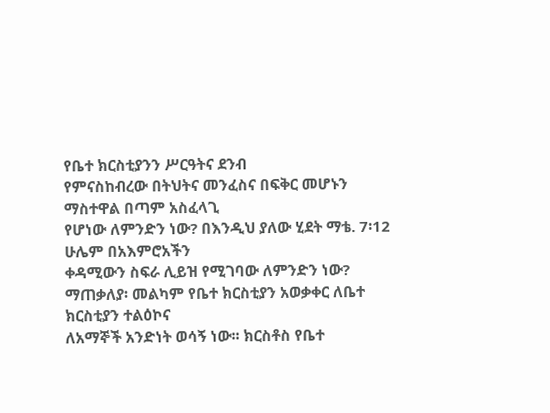የቤተ ክርስቲያንን ሥርዓትና ደንብ
የምናስከብረው በትህትና መንፈስና በፍቅር መሆኑን ማስተዋል በጣም አስፈላጊ
የሆነው ለምንድን ነው? በእንዲህ ያለው ሂደት ማቴ. 7፡12 ሁሌም በአእምሮአችን
ቀዳሚውን ስፍራ ሊይዝ የሚገባው ለምንድን ነው?
ማጠቃለያ፡ መልካም የቤተ ክርስቲያን አወቃቀር ለቤተ ክርስቲያን ተልዕኮና
ለአማኞች አንድነት ወሳኝ ነው፡፡ ክርስቶስ የቤተ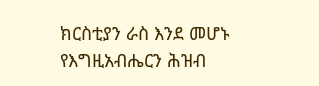ክርስቲያን ራስ እንደ መሆኑ
የእግዚአብሔርን ሕዝብ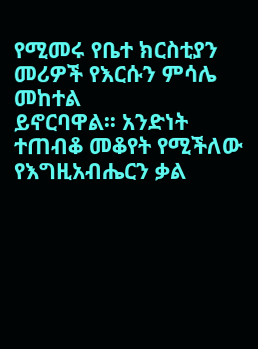የሚመሩ የቤተ ክርስቲያን መሪዎች የእርሱን ምሳሌ መከተል
ይኖርባዋል፡፡ አንድነት ተጠብቆ መቆየት የሚችለው የእግዚአብሔርን ቃል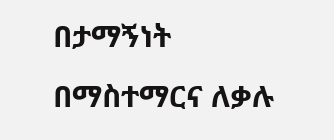በታማኝነት
በማስተማርና ለቃሉ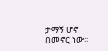ታማኝ ሆኖ በመኖር ነው፡፡